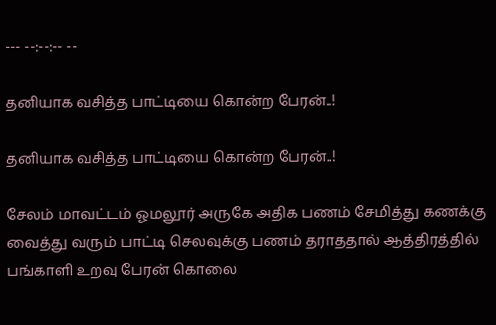--- --:--:-- --

தனியாக வசித்த பாட்டியை கொன்ற பேரன்..!

தனியாக வசித்த பாட்டியை கொன்ற பேரன்..!

சேலம் மாவட்டம் ஓமலூர் அருகே அதிக பணம் சேமித்து கணக்கு வைத்து வரும் பாட்டி செலவுக்கு பணம் தராததால் ஆத்திரத்தில் பங்காளி உறவு பேரன் கொலை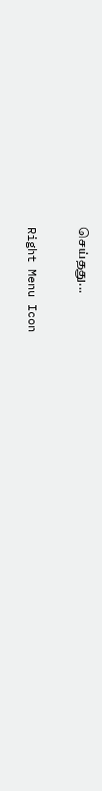செய்தது...

Right Menu Icon